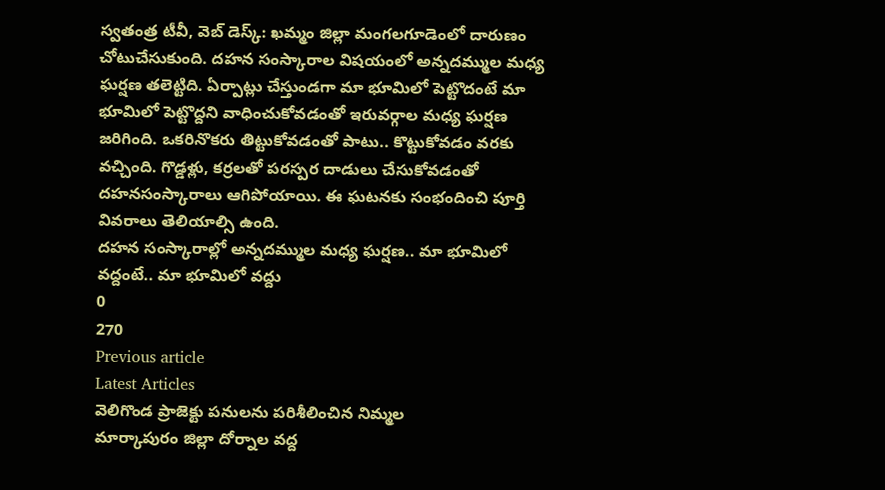స్వతంత్ర టీవీ, వెబ్ డెస్క్: ఖమ్మం జిల్లా మంగలగూడెంలో దారుణం చోటుచేసుకుంది. దహన సంస్కారాల విషయంలో అన్నదమ్ముల మధ్య ఘర్షణ తలెట్టిది. ఏర్పాట్లు చేస్తుండగా మా భూమిలో పెట్టొదంటే మా భూమిలో పెట్టొద్దని వాధించుకోవడంతో ఇరువర్గాల మధ్య ఘర్షణ జరిగింది. ఒకరినొకరు తిట్టుకోవడంతో పాటు.. కొట్టుకోవడం వరకు వచ్చింది. గొడ్డళ్లు, కర్రలతో పరస్పర దాడులు చేసుకోవడంతో దహనసంస్కారాలు ఆగిపోయాయి. ఈ ఘటనకు సంభందించి పూర్తి వివరాలు తెలియాల్సి ఉంది.
దహన సంస్కారాల్లో అన్నదమ్ముల మధ్య ఘర్షణ.. మా భూమిలో వద్దంటే.. మా భూమిలో వద్దు
0
270
Previous article
Latest Articles
వెలిగొండ ప్రాజెక్టు పనులను పరిశీలించిన నిమ్మల
మార్కాపురం జిల్లా దోర్నాల వద్ద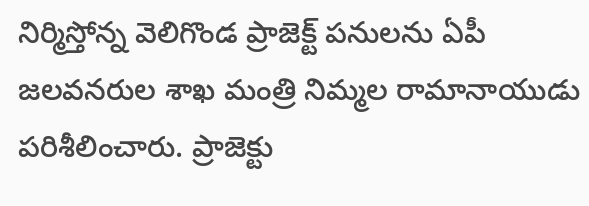నిర్మిస్తోన్న వెలిగొండ ప్రాజెక్ట్ పనులను ఏపీ జలవనరుల శాఖ మంత్రి నిమ్మల రామానాయుడు పరిశీలించారు. ప్రాజెక్టు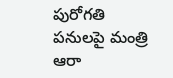పురోగతి పనులపై మంత్రి ఆరా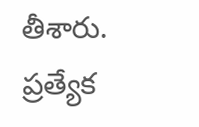తీశారు. ప్రత్యేక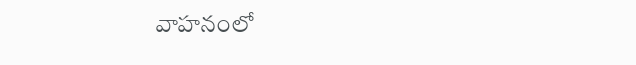వాహనంలో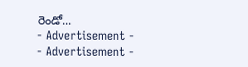రెండో...
- Advertisement -
- Advertisement -